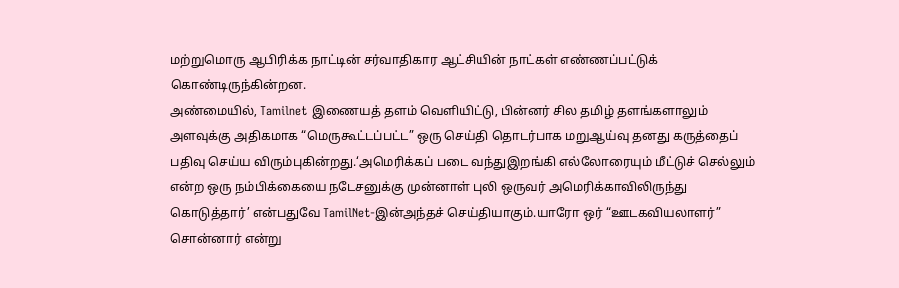மற்றுமொரு ஆபிரிக்க நாட்டின் சர்வாதிகார ஆட்சியின் நாட்கள் எண்ணப்பட்டுக் கொண்டிருந்கின்றன.
அண்மையில், Tamilnet இணையத் தளம் வெளியிட்டு, பின்னர் சில தமிழ் தளங்களாலும் அளவுக்கு அதிகமாக “மெருகூட்டப்பட்ட” ஒரு செய்தி தொடர்பாக மறுஆய்வு தனது கருத்தைப் பதிவு செய்ய விரும்புகின்றது.‘அமெரிக்கப் படை வந்துஇறங்கி எல்லோரையும் மீட்டுச் செல்லும் என்ற ஒரு நம்பிக்கையை நடேசனுக்கு முன்னாள் புலி ஒருவர் அமெரிக்காவிலிருந்து கொடுத்தார்’ என்பதுவே TamilNet-இன்அந்தச் செய்தியாகும்.யாரோ ஒர் “ஊடகவியலாளர்” சொன்னார் என்று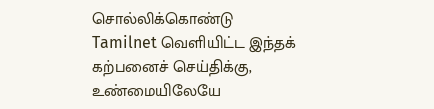சொல்லிக்கொண்டு Tamilnet வெளியிட்ட இந்தக் கற்பனைச் செய்திக்கு, உண்மையிலேயே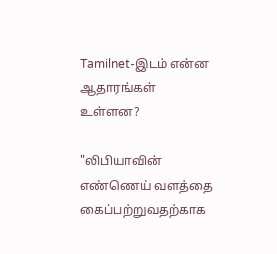Tamilnet-இடம் என்ன ஆதாரங்கள் உள்ளன?

"லிபியாவின் எண்ணெய் வளத்தை கைப்பற்றுவதற்காக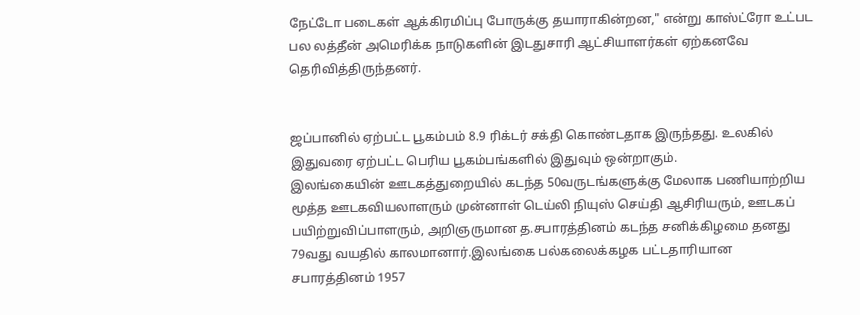நேட்டோ படைகள் ஆக்கிரமிப்பு போருக்கு தயாராகின்றன," என்று காஸ்ட்ரோ உட்பட பல லத்தீன் அமெரிக்க நாடுகளின் இடதுசாரி ஆட்சியாளர்கள் ஏற்கனவே தெரிவித்திருந்தனர்.


ஜப்பானில் ஏற்பட்ட பூகம்பம் 8.9 ரிக்டர் சக்தி கொண்டதாக இருந்தது. உலகில் இதுவரை ஏற்பட்ட பெரிய பூகம்பங்களில் இதுவும் ஒன்றாகும்.
இலங்கையின் ஊடகத்துறையில் கடந்த 50வருடங்களுக்கு மேலாக பணியாற்றிய மூத்த ஊடகவியலாளரும் முன்னாள் டெய்லி நியுஸ் செய்தி ஆசிரியரும், ஊடகப் பயிற்றுவிப்பாளரும், அறிஞருமான த.சபாரத்தினம் கடந்த சனிக்கிழமை தனது 79வது வயதில் காலமானார்.இலங்கை பல்கலைக்கழக பட்டதாரியான சபாரத்தினம் 1957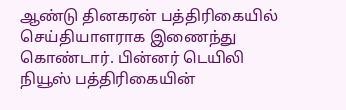ஆண்டு தினகரன் பத்திரிகையில் செய்தியாளராக இணைந்து கொண்டார். பின்னர் டெயிலி நியூஸ் பத்திரிகையின்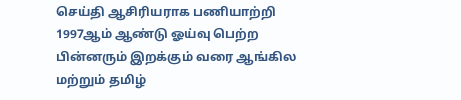செய்தி ஆசிரியராக பணியாற்றி 1997ஆம் ஆண்டு ஓய்வு பெற்ற பின்னரும் இறக்கும் வரை ஆங்கில மற்றும் தமிழ்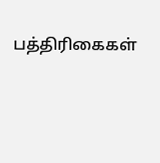பத்திரிகைகள்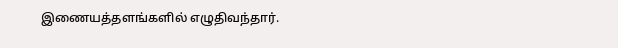இணையத்தளங்களில் எழுதிவந்தார்.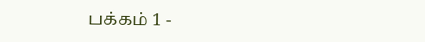பக்கம் 1 -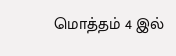மொத்தம் 4 இல்